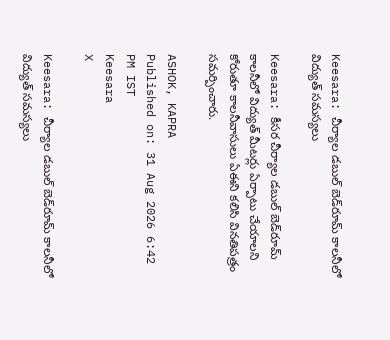Keesara: చీర్యాల డబుల్ బెడ్‌రూమ్ కాలనీలో విద్యుత్ సమస్యలు

Keesara: కీసర చీర్యాల డబుల్ బెడ్‌రూమ్ కాలనీలో విద్యుత్ మీటర్లు ఏర్పాటు చేయాలని కోరుతూ కాలనీవాసులు ఏఈని కలిసి వినతిపత్రం సమర్పించారు.

ASHOK, KAPRA
Published on: 31 Aug 2026 6:42 PM IST
Keesara
X

Keesara: చీర్యాల డబుల్ బెడ్‌రూమ్ కాలనీలో విద్యుత్ సమస్యలు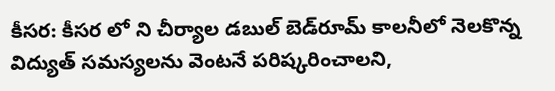కీసర: కీసర లో ని చీర్యాల డబుల్ బెడ్‌రూమ్ కాలనీలో నెలకొన్న విద్యుత్ సమస్యలను వెంటనే పరిష్కరించాలని,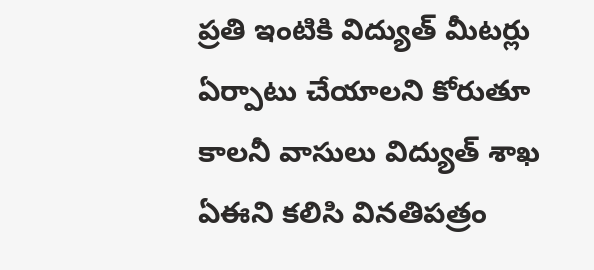ప్రతి ఇంటికి విద్యుత్ మీటర్లు ఏర్పాటు చేయాలని కోరుతూ కాలనీ వాసులు విద్యుత్ శాఖ ఏఈని కలిసి వినతిపత్రం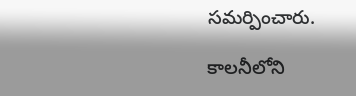సమర్పించారు.

కాలనీలోని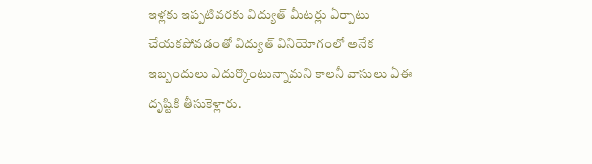ఇళ్లకు ఇప్పటివరకు విద్యుత్ మీటర్లు ఏర్పాటు చేయకపోవడంతో విద్యుత్ వినియోగంలో అనేక ఇబ్బందులు ఎదుర్కొంటున్నామని కాలనీ వాసులు ఏఈ దృష్టికి తీసుకెళ్లారు.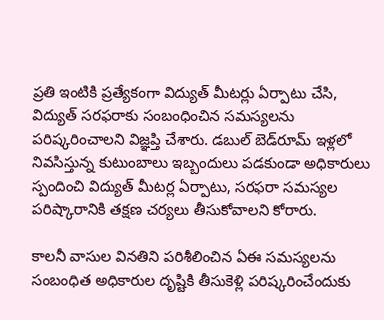ప్రతి ఇంటికి ప్రత్యేకంగా విద్యుత్ మీటర్లు ఏర్పాటు చేసి, విద్యుత్ సరఫరాకు సంబంధించిన సమస్యలను పరిష్కరించాలని విజ్ఞప్తి చేశారు. డబుల్ బెడ్‌రూమ్ ఇళ్లలో నివసిస్తున్న కుటుంబాలు ఇబ్బందులు పడకుండా అధికారులు స్పందించి విద్యుత్ మీటర్ల ఏర్పాటు, సరఫరా సమస్యల పరిష్కారానికి తక్షణ చర్యలు తీసుకోవాలని కోరారు.

కాలనీ వాసుల వినతిని పరిశీలించిన ఏఈ సమస్యలను సంబంధిత అధికారుల దృష్టికి తీసుకెళ్లి పరిష్కరించేందుకు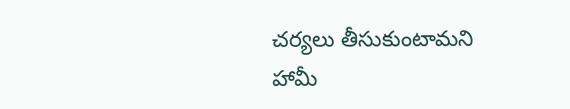చర్యలు తీసుకుంటామని హామీ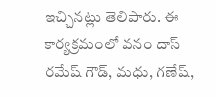ఇచ్చినట్లు తెలిపారు. ఈ కార్యక్రమంలో వనం దాస్ రమేష్ గౌడ్, మధు, గణేష్,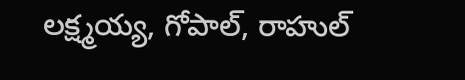లక్ష్మయ్య, గోపాల్, రాహుల్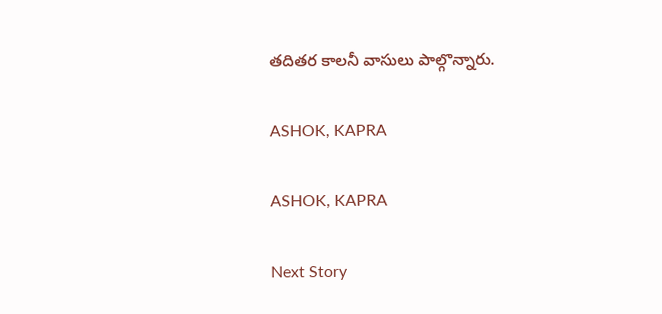తదితర కాలనీ వాసులు పాల్గొన్నారు.

ASHOK, KAPRA

ASHOK, KAPRA

Next Story